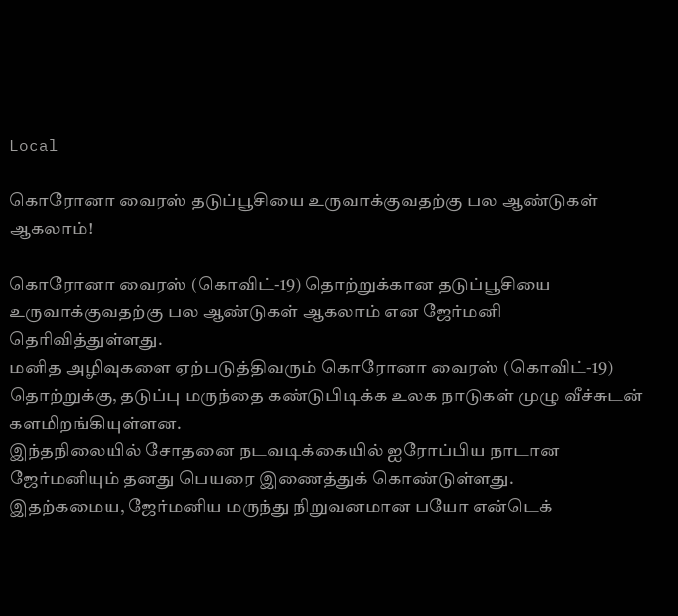Local

கொரோனா வைரஸ் தடுப்பூசியை உருவாக்குவதற்கு பல ஆண்டுகள் ஆகலாம்!

கொரோனா வைரஸ் (கொவிட்-19) தொற்றுக்கான தடுப்பூசியை உருவாக்குவதற்கு பல ஆண்டுகள் ஆகலாம் என ஜேர்மனி தெரிவித்துள்ளது.
மனித அழிவுகளை ஏற்படுத்திவரும் கொரோனா வைரஸ் (கொவிட்-19) தொற்றுக்கு, தடுப்பு மருந்தை கண்டுபிடிக்க உலக நாடுகள் முழு வீச்சுடன் களமிறங்கியுள்ளன.
இந்தநிலையில் சோதனை நடவடிக்கையில் ஐரோப்பிய நாடான ஜேர்மனியும் தனது பெயரை இணைத்துக் கொண்டுள்ளது.
இதற்கமைய, ஜேர்மனிய மருந்து நிறுவனமான பயோ என்டெக்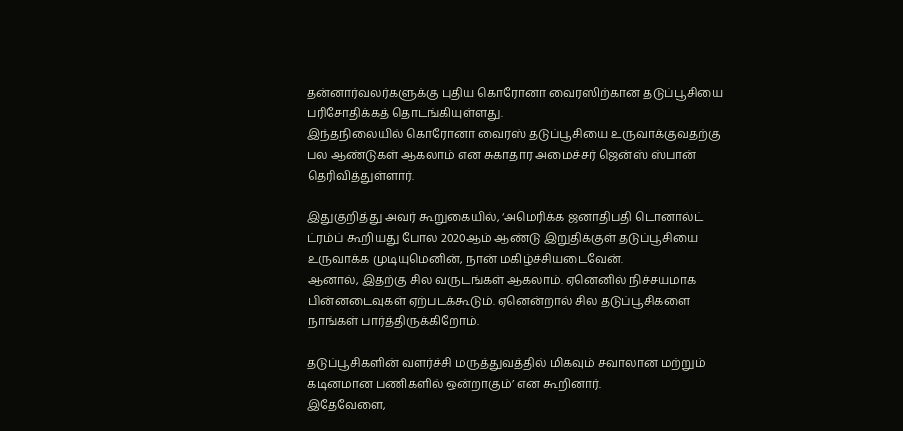தன்னார்வலர்களுக்கு புதிய கொரோனா வைரஸிற்கான தடுப்பூசியை பரிசோதிக்கத் தொடங்கியுள்ளது.
இந்தநிலையில் கொரோனா வைரஸ் தடுப்பூசியை உருவாக்குவதற்கு பல ஆண்டுகள் ஆகலாம் என சுகாதார அமைச்சர் ஜென்ஸ் ஸ்பான் தெரிவித்துள்ளார்.

இதுகுறித்து அவர் கூறுகையில், ‘அமெரிக்க ஜனாதிபதி டொனால்ட் ட்ரம்ப் கூறியது போல 2020ஆம் ஆண்டு இறுதிக்குள் தடுப்பூசியை உருவாக்க முடியுமெனின், நான் மகிழ்ச்சியடைவேன்.
ஆனால், இதற்கு சில வருடங்கள் ஆகலாம். ஏனெனில் நிச்சயமாக பின்னடைவுகள் ஏற்படக்கூடும். ஏனென்றால் சில தடுப்பூசிகளை நாங்கள் பார்த்திருக்கிறோம்.

தடுப்பூசிகளின் வளர்ச்சி மருத்துவத்தில் மிகவும் சவாலான மற்றும் கடினமான பணிகளில் ஒன்றாகும்’ என கூறினார்.
இதேவேளை,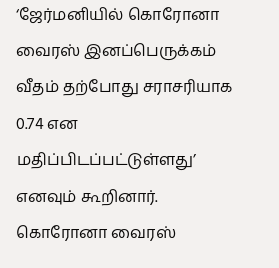‘ஜேர்மனியில் கொரோனா வைரஸ் இனப்பெருக்கம் வீதம் தற்போது சராசரியாக 0.74 என மதிப்பிடப்பட்டுள்ளது’ எனவும் கூறினார்.
கொரோனா வைரஸ்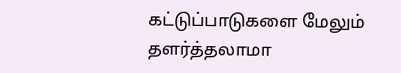கட்டுப்பாடுகளை மேலும் தளர்த்தலாமா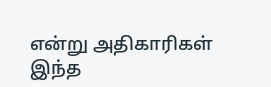என்று அதிகாரிகள் இந்த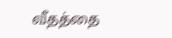வீதத்தை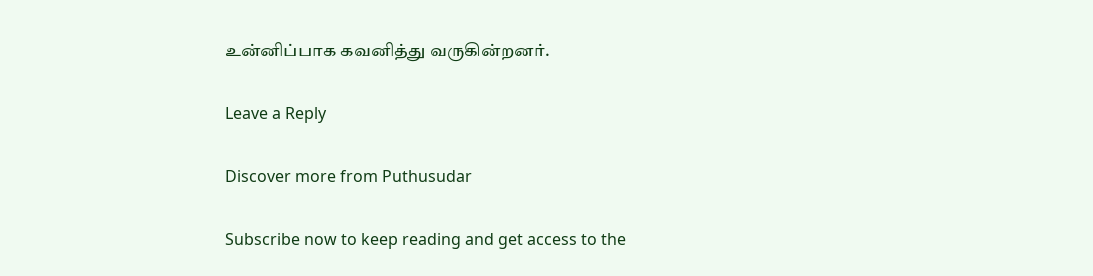உன்னிப்பாக கவனித்து வருகின்றனர்.

Leave a Reply

Discover more from Puthusudar

Subscribe now to keep reading and get access to the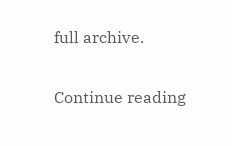full archive.

Continue reading